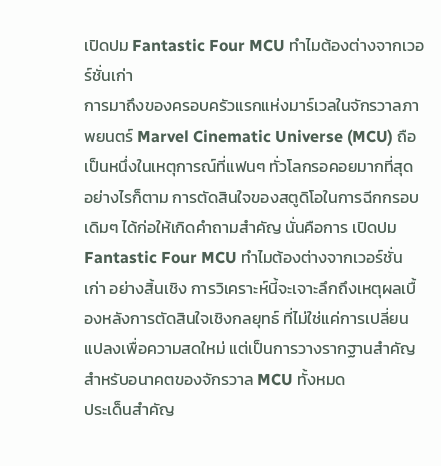เปิดปม Fantastic Four MCU ทำไมต้องต่างจากเวอร์ชั่นเก่า
การมาถึงของครอบครัวแรกแห่งมาร์เวลในจักรวาลภาพยนตร์ Marvel Cinematic Universe (MCU) ถือเป็นหนึ่งในเหตุการณ์ที่แฟนๆ ทั่วโลกรอคอยมากที่สุด อย่างไรก็ตาม การตัดสินใจของสตูดิโอในการฉีกกรอบเดิมๆ ได้ก่อให้เกิดคำถามสำคัญ นั่นคือการ เปิดปม Fantastic Four MCU ทำไมต้องต่างจากเวอร์ชั่นเก่า อย่างสิ้นเชิง การวิเคราะห์นี้จะเจาะลึกถึงเหตุผลเบื้องหลังการตัดสินใจเชิงกลยุทธ์ ที่ไม่ใช่แค่การเปลี่ยนแปลงเพื่อความสดใหม่ แต่เป็นการวางรากฐานสำคัญสำหรับอนาคตของจักรวาล MCU ทั้งหมด
ประเด็นสำคัญ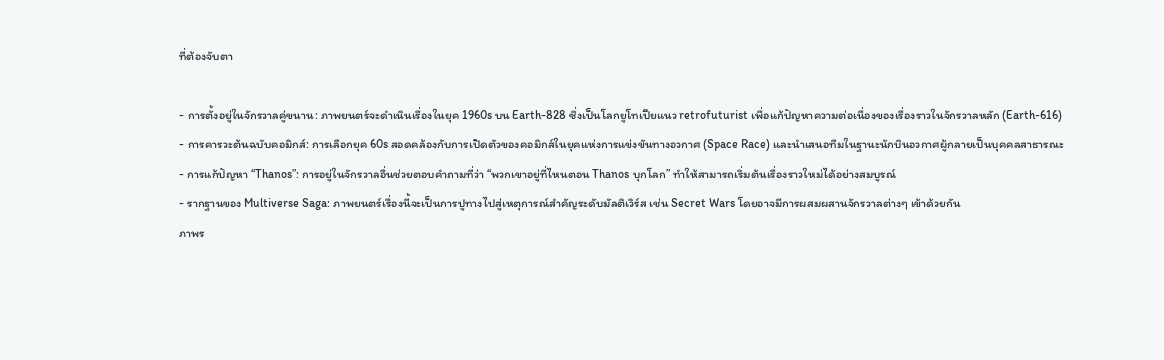ที่ต้องจับตา

- การตั้งอยู่ในจักรวาลคู่ขนาน: ภาพยนตร์จะดำเนินเรื่องในยุค 1960s บน Earth-828 ซึ่งเป็นโลกยูโทเปียแนว retrofuturist เพื่อแก้ปัญหาความต่อเนื่องของเรื่องราวในจักรวาลหลัก (Earth-616)
- การคารวะต้นฉบับคอมิกส์: การเลือกยุค 60s สอดคล้องกับการเปิดตัวของคอมิกส์ในยุคแห่งการแข่งขันทางอวกาศ (Space Race) และนำเสนอทีมในฐานะนักบินอวกาศผู้กลายเป็นบุคคลสาธารณะ
- การแก้ปัญหา “Thanos”: การอยู่ในจักรวาลอื่นช่วยตอบคำถามที่ว่า “พวกเขาอยู่ที่ไหนตอน Thanos บุกโลก” ทำให้สามารถเริ่มต้นเรื่องราวใหม่ได้อย่างสมบูรณ์
- รากฐานของ Multiverse Saga: ภาพยนตร์เรื่องนี้จะเป็นการปูทางไปสู่เหตุการณ์สำคัญระดับมัลติเวิร์ส เช่น Secret Wars โดยอาจมีการผสมผสานจักรวาลต่างๆ เข้าด้วยกัน
ภาพร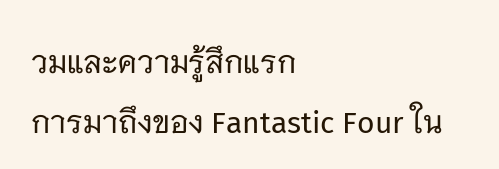วมและความรู้สึกแรก
การมาถึงของ Fantastic Four ใน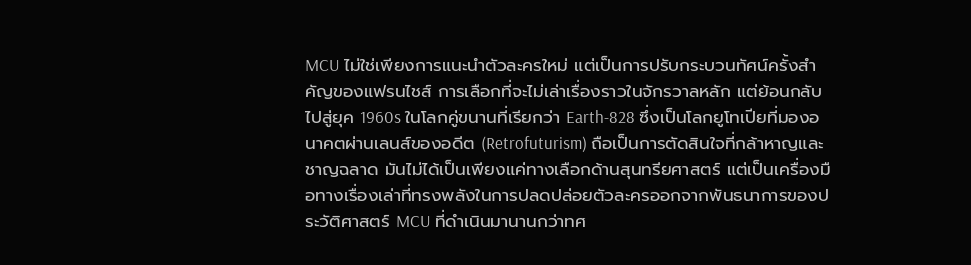MCU ไม่ใช่เพียงการแนะนำตัวละครใหม่ แต่เป็นการปรับกระบวนทัศน์ครั้งสำคัญของแฟรนไชส์ การเลือกที่จะไม่เล่าเรื่องราวในจักรวาลหลัก แต่ย้อนกลับไปสู่ยุค 1960s ในโลกคู่ขนานที่เรียกว่า Earth-828 ซึ่งเป็นโลกยูโทเปียที่มองอนาคตผ่านเลนส์ของอดีต (Retrofuturism) ถือเป็นการตัดสินใจที่กล้าหาญและชาญฉลาด มันไม่ได้เป็นเพียงแค่ทางเลือกด้านสุนทรียศาสตร์ แต่เป็นเครื่องมือทางเรื่องเล่าที่ทรงพลังในการปลดปล่อยตัวละครออกจากพันธนาการของประวัติศาสตร์ MCU ที่ดำเนินมานานกว่าทศ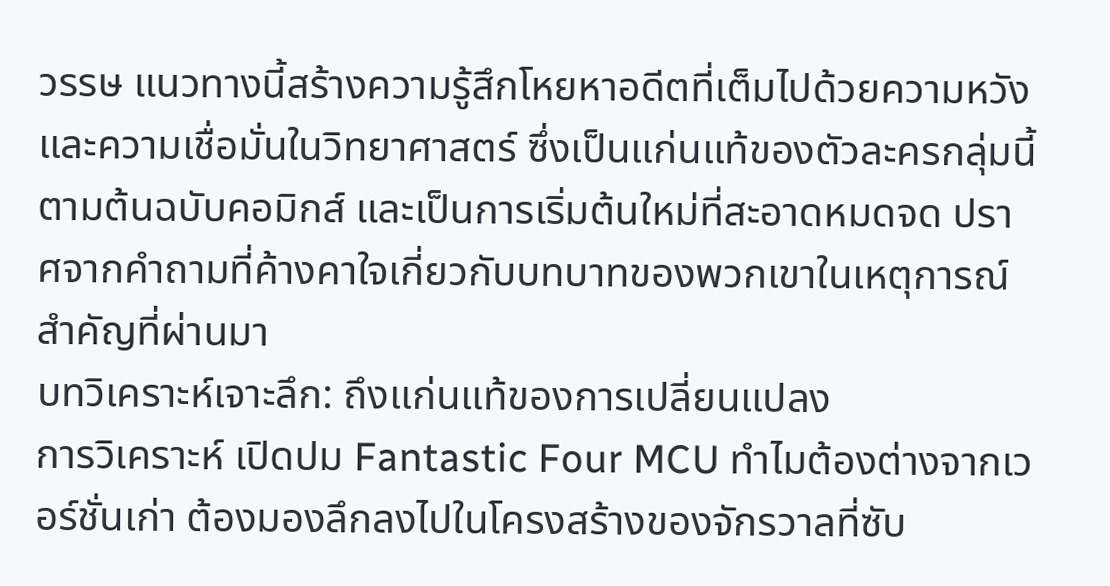วรรษ แนวทางนี้สร้างความรู้สึกโหยหาอดีตที่เต็มไปด้วยความหวังและความเชื่อมั่นในวิทยาศาสตร์ ซึ่งเป็นแก่นแท้ของตัวละครกลุ่มนี้ตามต้นฉบับคอมิกส์ และเป็นการเริ่มต้นใหม่ที่สะอาดหมดจด ปราศจากคำถามที่ค้างคาใจเกี่ยวกับบทบาทของพวกเขาในเหตุการณ์สำคัญที่ผ่านมา
บทวิเคราะห์เจาะลึก: ถึงแก่นแท้ของการเปลี่ยนแปลง
การวิเคราะห์ เปิดปม Fantastic Four MCU ทำไมต้องต่างจากเวอร์ชั่นเก่า ต้องมองลึกลงไปในโครงสร้างของจักรวาลที่ซับ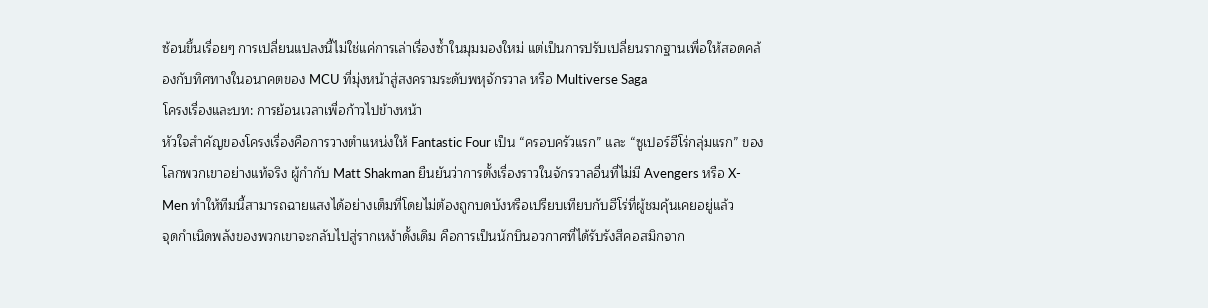ซ้อนขึ้นเรื่อยๆ การเปลี่ยนแปลงนี้ไม่ใช่แค่การเล่าเรื่องซ้ำในมุมมองใหม่ แต่เป็นการปรับเปลี่ยนรากฐานเพื่อให้สอดคล้องกับทิศทางในอนาคตของ MCU ที่มุ่งหน้าสู่สงครามระดับพหุจักรวาล หรือ Multiverse Saga
โครงเรื่องและบท: การย้อนเวลาเพื่อก้าวไปข้างหน้า
หัวใจสำคัญของโครงเรื่องคือการวางตำแหน่งให้ Fantastic Four เป็น “ครอบครัวแรก” และ “ซูเปอร์ฮีโร่กลุ่มแรก” ของโลกพวกเขาอย่างแท้จริง ผู้กำกับ Matt Shakman ยืนยันว่าการตั้งเรื่องราวในจักรวาลอื่นที่ไม่มี Avengers หรือ X-Men ทำให้ทีมนี้สามารถฉายแสงได้อย่างเต็มที่โดยไม่ต้องถูกบดบังหรือเปรียบเทียบกับฮีโร่ที่ผู้ชมคุ้นเคยอยู่แล้ว
จุดกำเนิดพลังของพวกเขาจะกลับไปสู่รากเหง้าดั้งเดิม คือการเป็นนักบินอวกาศที่ได้รับรังสีคอสมิกจาก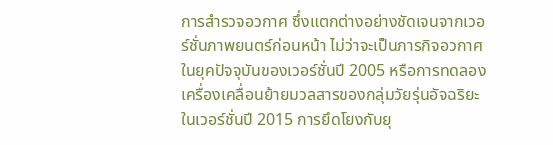การสำรวจอวกาศ ซึ่งแตกต่างอย่างชัดเจนจากเวอร์ชั่นภาพยนตร์ก่อนหน้า ไม่ว่าจะเป็นภารกิจอวกาศในยุคปัจจุบันของเวอร์ชั่นปี 2005 หรือการทดลองเครื่องเคลื่อนย้ายมวลสารของกลุ่มวัยรุ่นอัจฉริยะในเวอร์ชั่นปี 2015 การยึดโยงกับยุ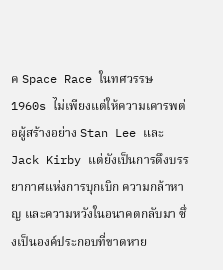ค Space Race ในทศวรรษ 1960s ไม่เพียงแต่ให้ความเคารพต่อผู้สร้างอย่าง Stan Lee และ Jack Kirby แต่ยังเป็นการดึงบรรยากาศแห่งการบุกเบิก ความกล้าหาญ และความหวังในอนาคตกลับมา ซึ่งเป็นองค์ประกอบที่ขาดหาย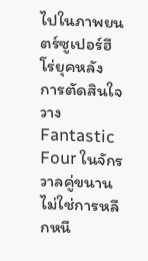ไปในภาพยนตร์ซูเปอร์ฮีโร่ยุคหลัง
การตัดสินใจวาง Fantastic Four ในจักรวาลคู่ขนาน ไม่ใช่การหลีกหนี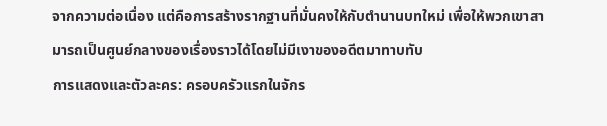จากความต่อเนื่อง แต่คือการสร้างรากฐานที่มั่นคงให้กับตำนานบทใหม่ เพื่อให้พวกเขาสามารถเป็นศูนย์กลางของเรื่องราวได้โดยไม่มีเงาของอดีตมาทาบทับ
การแสดงและตัวละคร: ครอบครัวแรกในจักร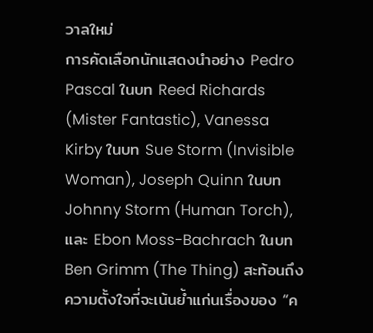วาลใหม่
การคัดเลือกนักแสดงนำอย่าง Pedro Pascal ในบท Reed Richards (Mister Fantastic), Vanessa Kirby ในบท Sue Storm (Invisible Woman), Joseph Quinn ในบท Johnny Storm (Human Torch), และ Ebon Moss-Bachrach ในบท Ben Grimm (The Thing) สะท้อนถึงความตั้งใจที่จะเน้นย้ำแก่นเรื่องของ “ค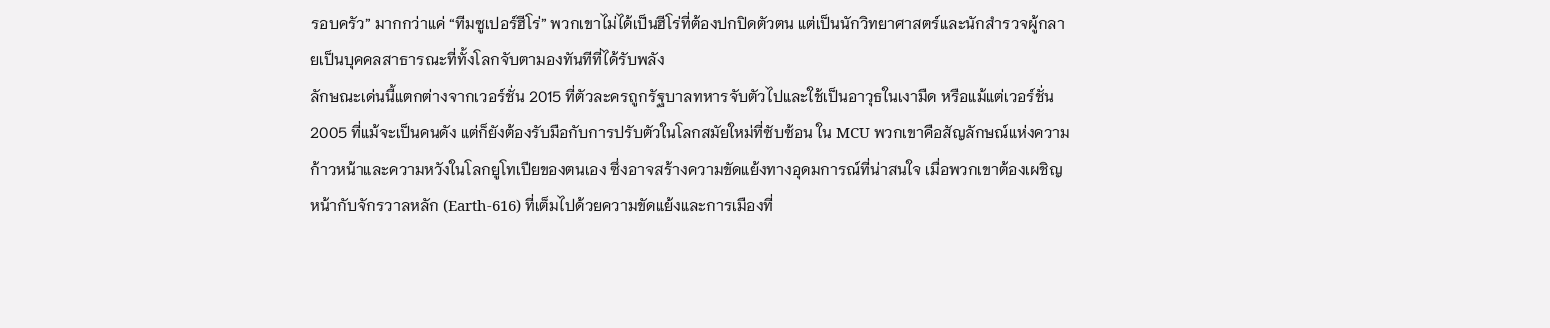รอบครัว” มากกว่าแค่ “ทีมซูเปอร์ฮีโร่” พวกเขาไม่ได้เป็นฮีโร่ที่ต้องปกปิดตัวตน แต่เป็นนักวิทยาศาสตร์และนักสำรวจผู้กลายเป็นบุคคลสาธารณะที่ทั้งโลกจับตามองทันทีที่ได้รับพลัง
ลักษณะเด่นนี้แตกต่างจากเวอร์ชั่น 2015 ที่ตัวละครถูกรัฐบาลทหารจับตัวไปและใช้เป็นอาวุธในเงามืด หรือแม้แต่เวอร์ชั่น 2005 ที่แม้จะเป็นคนดัง แต่ก็ยังต้องรับมือกับการปรับตัวในโลกสมัยใหม่ที่ซับซ้อน ใน MCU พวกเขาคือสัญลักษณ์แห่งความก้าวหน้าและความหวังในโลกยูโทเปียของตนเอง ซึ่งอาจสร้างความขัดแย้งทางอุดมการณ์ที่น่าสนใจ เมื่อพวกเขาต้องเผชิญหน้ากับจักรวาลหลัก (Earth-616) ที่เต็มไปด้วยความขัดแย้งและการเมืองที่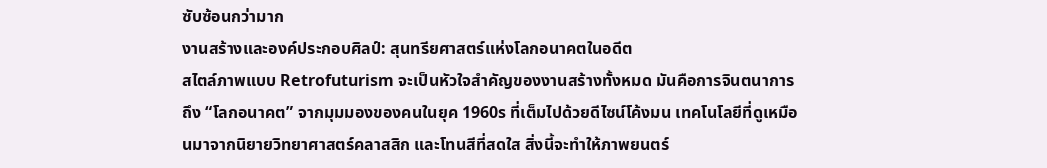ซับซ้อนกว่ามาก
งานสร้างและองค์ประกอบศิลป์: สุนทรียศาสตร์แห่งโลกอนาคตในอดีต
สไตล์ภาพแบบ Retrofuturism จะเป็นหัวใจสำคัญของงานสร้างทั้งหมด มันคือการจินตนาการถึง “โลกอนาคต” จากมุมมองของคนในยุค 1960s ที่เต็มไปด้วยดีไซน์โค้งมน เทคโนโลยีที่ดูเหมือนมาจากนิยายวิทยาศาสตร์คลาสสิก และโทนสีที่สดใส สิ่งนี้จะทำให้ภาพยนตร์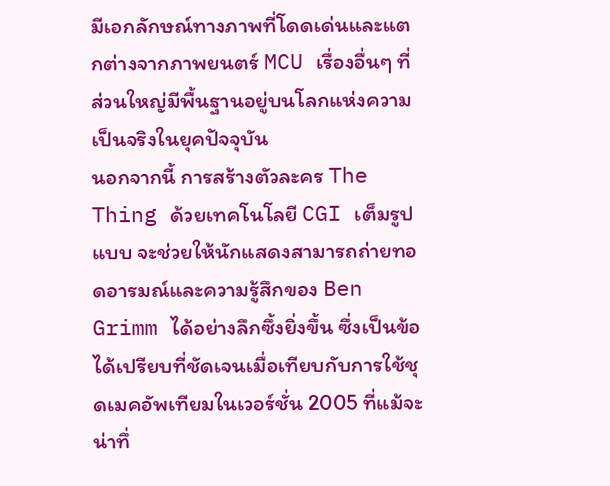มีเอกลักษณ์ทางภาพที่โดดเด่นและแตกต่างจากภาพยนตร์ MCU เรื่องอื่นๆ ที่ส่วนใหญ่มีพื้นฐานอยู่บนโลกแห่งความเป็นจริงในยุคปัจจุบัน
นอกจากนี้ การสร้างตัวละคร The Thing ด้วยเทคโนโลยี CGI เต็มรูปแบบ จะช่วยให้นักแสดงสามารถถ่ายทอดอารมณ์และความรู้สึกของ Ben Grimm ได้อย่างลึกซึ้งยิ่งขึ้น ซึ่งเป็นข้อได้เปรียบที่ชัดเจนเมื่อเทียบกับการใช้ชุดเมคอัพเทียมในเวอร์ชั่น 2005 ที่แม้จะน่าทึ่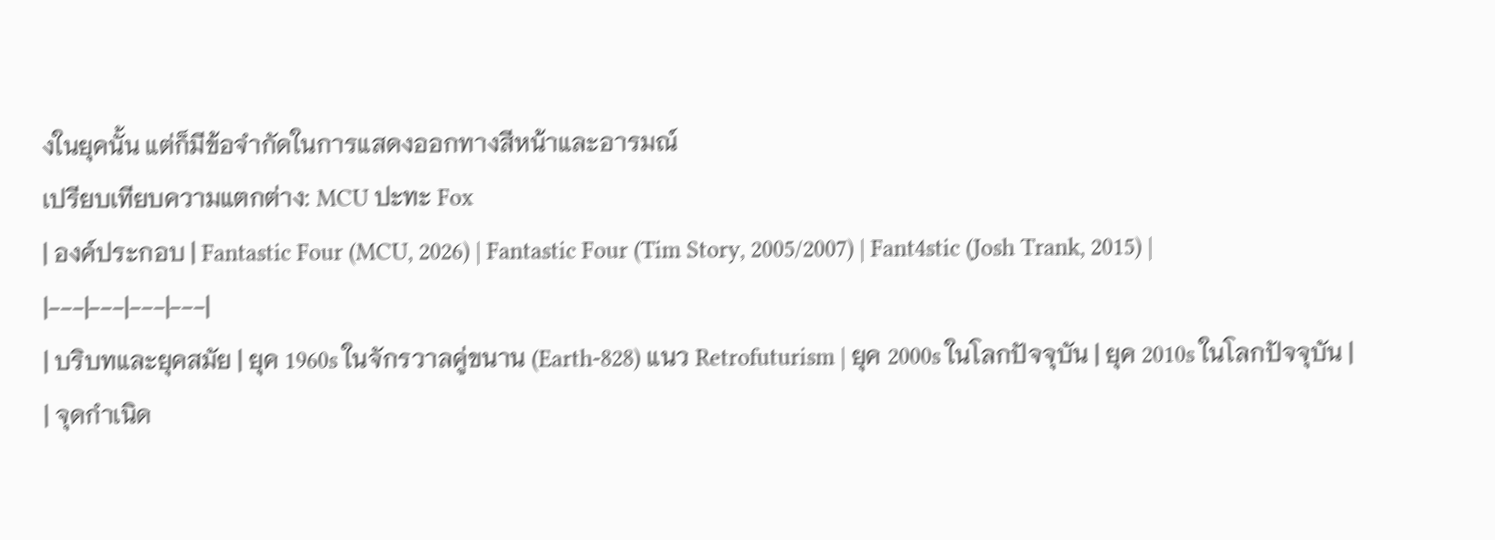งในยุคนั้น แต่ก็มีข้อจำกัดในการแสดงออกทางสีหน้าและอารมณ์
เปรียบเทียบความแตกต่าง: MCU ปะทะ Fox
| องค์ประกอบ | Fantastic Four (MCU, 2026) | Fantastic Four (Tim Story, 2005/2007) | Fant4stic (Josh Trank, 2015) |
|---|---|---|---|
| บริบทและยุคสมัย | ยุค 1960s ในจักรวาลคู่ขนาน (Earth-828) แนว Retrofuturism | ยุค 2000s ในโลกปัจจุบัน | ยุค 2010s ในโลกปัจจุบัน |
| จุดกำเนิด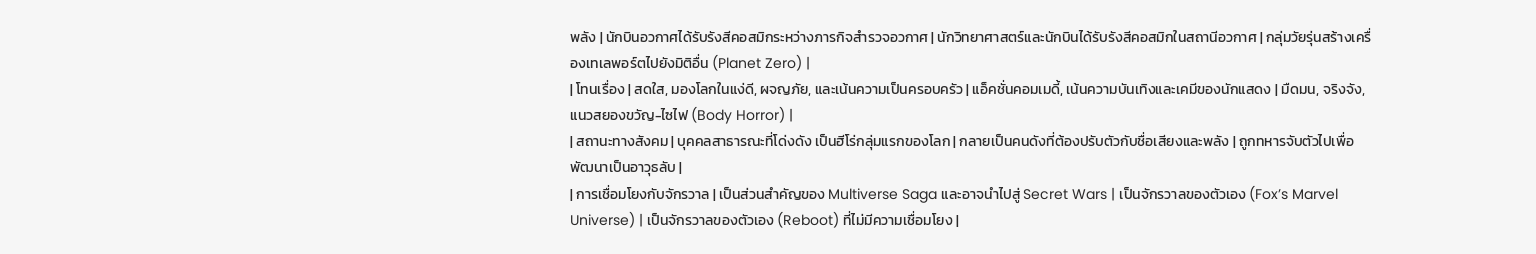พลัง | นักบินอวกาศได้รับรังสีคอสมิกระหว่างภารกิจสำรวจอวกาศ | นักวิทยาศาสตร์และนักบินได้รับรังสีคอสมิกในสถานีอวกาศ | กลุ่มวัยรุ่นสร้างเครื่องเทเลพอร์ตไปยังมิติอื่น (Planet Zero) |
| โทนเรื่อง | สดใส, มองโลกในแง่ดี, ผจญภัย, และเน้นความเป็นครอบครัว | แอ็คชั่นคอมเมดี้, เน้นความบันเทิงและเคมีของนักแสดง | มืดมน, จริงจัง, แนวสยองขวัญ-ไซไฟ (Body Horror) |
| สถานะทางสังคม | บุคคลสาธารณะที่โด่งดัง เป็นฮีโร่กลุ่มแรกของโลก | กลายเป็นคนดังที่ต้องปรับตัวกับชื่อเสียงและพลัง | ถูกทหารจับตัวไปเพื่อพัฒนาเป็นอาวุธลับ |
| การเชื่อมโยงกับจักรวาล | เป็นส่วนสำคัญของ Multiverse Saga และอาจนำไปสู่ Secret Wars | เป็นจักรวาลของตัวเอง (Fox’s Marvel Universe) | เป็นจักรวาลของตัวเอง (Reboot) ที่ไม่มีความเชื่อมโยง |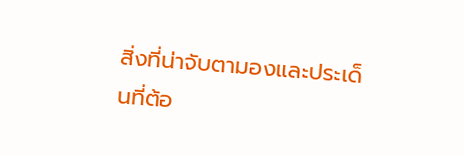สิ่งที่น่าจับตามองและประเด็นที่ต้อ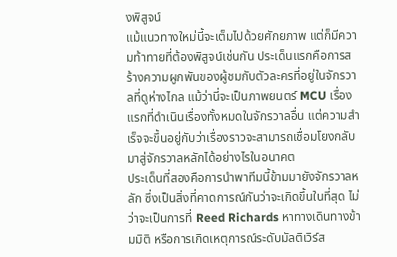งพิสูจน์
แม้แนวทางใหม่นี้จะเต็มไปด้วยศักยภาพ แต่ก็มีความท้าทายที่ต้องพิสูจน์เช่นกัน ประเด็นแรกคือการสร้างความผูกพันของผู้ชมกับตัวละครที่อยู่ในจักรวาลที่ดูห่างไกล แม้ว่านี่จะเป็นภาพยนตร์ MCU เรื่องแรกที่ดำเนินเรื่องทั้งหมดในจักรวาลอื่น แต่ความสำเร็จจะขึ้นอยู่กับว่าเรื่องราวจะสามารถเชื่อมโยงกลับมาสู่จักรวาลหลักได้อย่างไรในอนาคต
ประเด็นที่สองคือการนำพาทีมนี้ข้ามมายังจักรวาลหลัก ซึ่งเป็นสิ่งที่คาดการณ์กันว่าจะเกิดขึ้นในที่สุด ไม่ว่าจะเป็นการที่ Reed Richards หาทางเดินทางข้ามมิติ หรือการเกิดเหตุการณ์ระดับมัลติเวิร์ส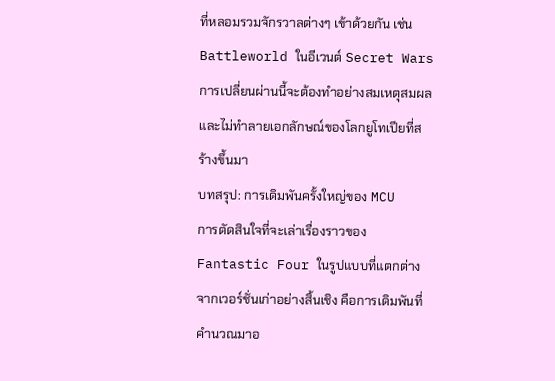ที่หลอมรวมจักรวาลต่างๆ เข้าด้วยกัน เช่น Battleworld ในอีเวนต์ Secret Wars การเปลี่ยนผ่านนี้จะต้องทำอย่างสมเหตุสมผลและไม่ทำลายเอกลักษณ์ของโลกยูโทเปียที่สร้างขึ้นมา
บทสรุป: การเดิมพันครั้งใหญ่ของ MCU
การตัดสินใจที่จะเล่าเรื่องราวของ Fantastic Four ในรูปแบบที่แตกต่างจากเวอร์ชั่นเก่าอย่างสิ้นเชิง คือการเดิมพันที่คำนวณมาอ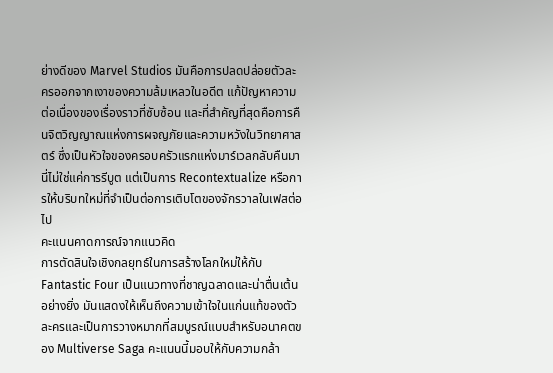ย่างดีของ Marvel Studios มันคือการปลดปล่อยตัวละครออกจากเงาของความล้มเหลวในอดีต แก้ปัญหาความต่อเนื่องของเรื่องราวที่ซับซ้อน และที่สำคัญที่สุดคือการคืนจิตวิญญาณแห่งการผจญภัยและความหวังในวิทยาศาสตร์ ซึ่งเป็นหัวใจของครอบครัวแรกแห่งมาร์เวลกลับคืนมา นี่ไม่ใช่แค่การรีบูต แต่เป็นการ Recontextualize หรือการให้บริบทใหม่ที่จำเป็นต่อการเติบโตของจักรวาลในเฟสต่อไป
คะแนนคาดการณ์จากแนวคิด
การตัดสินใจเชิงกลยุทธ์ในการสร้างโลกใหม่ให้กับ Fantastic Four เป็นแนวทางที่ชาญฉลาดและน่าตื่นเต้นอย่างยิ่ง มันแสดงให้เห็นถึงความเข้าใจในแก่นแท้ของตัวละครและเป็นการวางหมากที่สมบูรณ์แบบสำหรับอนาคตของ Multiverse Saga คะแนนนี้มอบให้กับความกล้า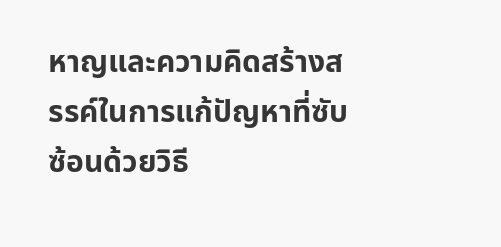หาญและความคิดสร้างสรรค์ในการแก้ปัญหาที่ซับซ้อนด้วยวิธี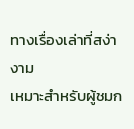ทางเรื่องเล่าที่สง่างาม
เหมาะสำหรับผู้ชมก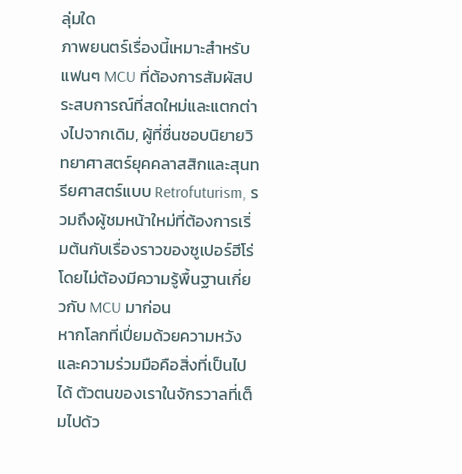ลุ่มใด
ภาพยนตร์เรื่องนี้เหมาะสำหรับแฟนๆ MCU ที่ต้องการสัมผัสประสบการณ์ที่สดใหม่และแตกต่างไปจากเดิม, ผู้ที่ชื่นชอบนิยายวิทยาศาสตร์ยุคคลาสสิกและสุนทรียศาสตร์แบบ Retrofuturism, รวมถึงผู้ชมหน้าใหม่ที่ต้องการเริ่มต้นกับเรื่องราวของซูเปอร์ฮีโร่โดยไม่ต้องมีความรู้พื้นฐานเกี่ยวกับ MCU มาก่อน
หากโลกที่เปี่ยมด้วยความหวังและความร่วมมือคือสิ่งที่เป็นไปได้ ตัวตนของเราในจักรวาลที่เต็มไปด้ว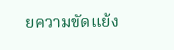ยความขัดแย้ง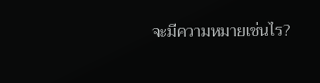จะมีความหมายเช่นไร?